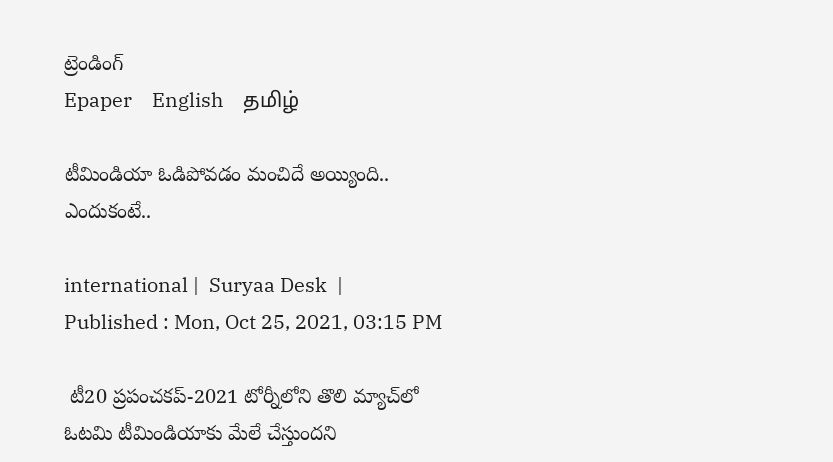ట్రెండింగ్
Epaper    English    தமிழ்

టీమిండియా ఓడిపోవడం మంచిదే అయ్యింది.. ఎందుకంటే..

international |  Suryaa Desk  | Published : Mon, Oct 25, 2021, 03:15 PM

 టీ20 ప్రపంచకప్‌-2021 టోర్నీలోని తొలి మ్యాచ్‌లో ఓటమి టీమిండియాకు మేలే చేస్తుందని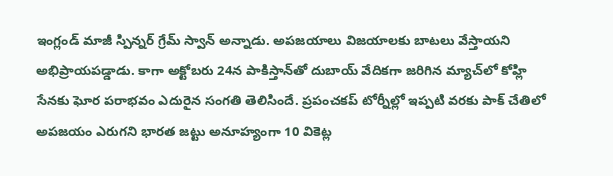ఇంగ్లండ్‌ మాజీ స్పిన్నర్‌ గ్రేమ్‌ స్వాన్‌ అన్నాడు. అపజయాలు విజయాలకు బాటలు వేస్తాయని అభిప్రాయపడ్డాడు. కాగా అక్టోబరు 24న పాకిస్తాన్‌తో దుబాయ్‌ వేదికగా జరిగిన మ్యాచ్‌లో కోహ్లి సేనకు ఘోర పరాభవం ఎదురైన సంగతి తెలిసిందే. ప్రపంచకప్‌ టోర్నీల్లో ఇప్పటి వరకు పాక్‌ చేతిలో అపజయం ఎరుగని భారత జట్టు అనూహ్యంగా 10 వికెట్ల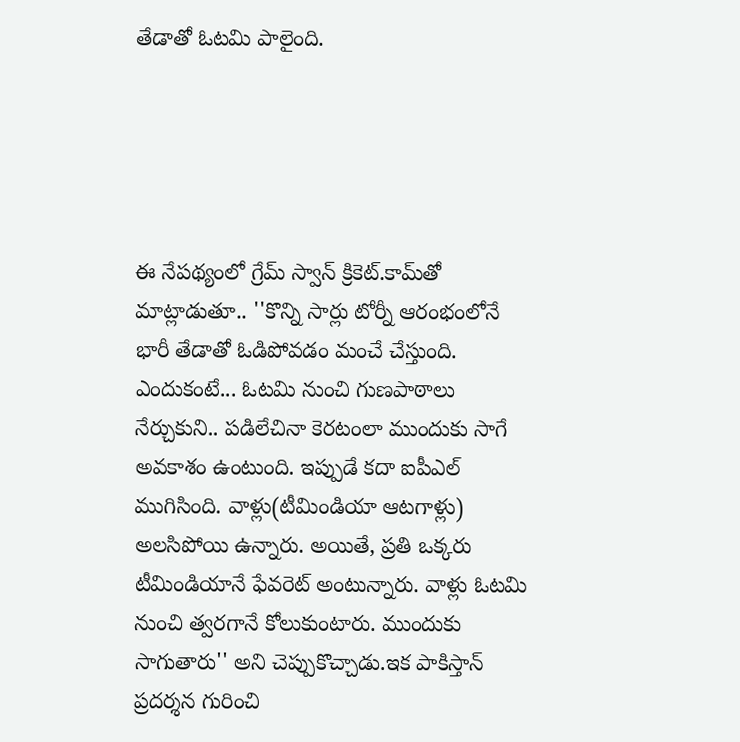తేడాతో ఓటమి పాలైంది.





ఈ నేపథ్యంలో గ్రేమ్‌ స్వాన్‌ క్రికెట్‌.కామ్‌తో మాట్లాడుతూ.. ''కొన్ని సార్లు టోర్నీ ఆరంభంలోనే భారీ తేడాతో ఓడిపోవడం మంచే చేస్తుంది. ఎందుకంటే... ఓటమి నుంచి గుణపాఠాలు నేర్చుకుని.. పడిలేచినా కెరటంలా ముందుకు సాగే అవకాశం ఉంటుంది. ఇప్పుడే కదా ఐపీఎల్‌ ముగిసింది. వాళ్లు(టీమిండియా ఆటగాళ్లు) అలసిపోయి ఉన్నారు. అయితే, ప్రతి ఒక్కరు టీమిండియానే ఫేవరెట్‌ అంటున్నారు. వాళ్లు ఓటమి నుంచి త్వరగానే కోలుకుంటారు. ముందుకు సాగుతారు'' అని చెప్పుకొచ్చాడు.ఇక పాకిస్తాన్‌ ప్రదర్శన గురించి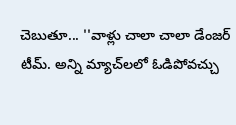చెబుతూ... ''వాళ్లు చాలా చాలా డేంజర్‌ టీమ్‌. అన్ని మ్యాచ్‌లలో ఓడిపోవచ్చు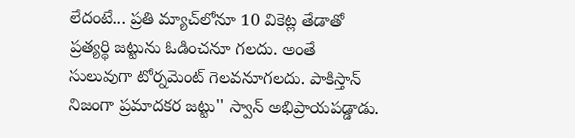లేదంటే... ప్రతి మ్యాచ్‌లోనూ 10 వికెట్ల తేడాతో ప్రత్యర్థి జట్టును ఓడించనూ గలదు. అంతే సులువుగా టోర్నమెంట్‌ గెలవనూగలదు. పాకిస్తాన్‌ నిజంగా ప్రమాదకర జట్టు'' స్వాన్‌ అభిప్రాయపడ్డాడు.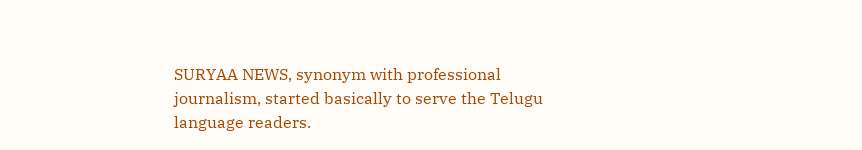SURYAA NEWS, synonym with professional journalism, started basically to serve the Telugu language readers.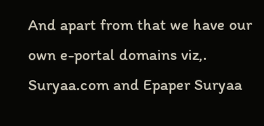And apart from that we have our own e-portal domains viz,. Suryaa.com and Epaper Suryaa